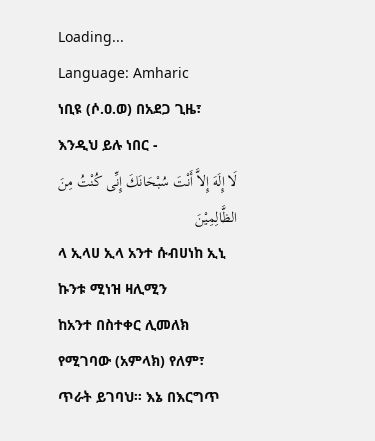Loading...
Language: Amharic
ነቢዩ (ሶ.ዐ.ወ) በአደጋ ጊዜ፣ እንዲህ ይሉ ነበር -
لَا إِلَهَ إِلاَّ أَنْتَ سُبْحَانَكَ إِنِّى كُنْتُ مِنَ الظَّالِمِيْنَ
ላ ኢላሀ ኢላ አንተ ሱብሀነከ ኢኒ ኩንቱ ሚነዝ ዛሊሚን
ከአንተ በስተቀር ሊመለክ የሚገባው (አምላክ) የለም፣ ጥራት ይገባህ። እኔ በእርግጥ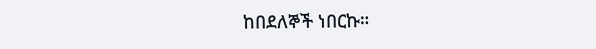ከበደለኞች ነበርኩ።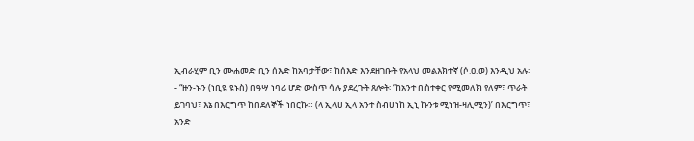ኢብራሂም ቢን ሙሐመድ ቢን ሰእድ ከአባታቸው፣ ከሰእድ እንደዘገቡት የአላህ መልእክተኛ (ሶ.ዐ.ወ) እንዲህ አሉ፡- “ዙን-ኑን (ነቢዩ ዩኑስ) በዓሣ ነባሪ ሆድ ውስጥ ሳሉ ያደረጉት ጸሎት፡ ‘ከአንተ በስተቀር የሚመለክ የለም፣ ጥራት ይገባህ፣ እኔ በእርግጥ ከበደለኞች ነበርኩ። (ላ ኢላሀ ኢላ አንተ ስብሀነከ ኢኒ ኩንቱ ሚነዝ-ዛሊሚን)’ በእርግጥ፣ አንድ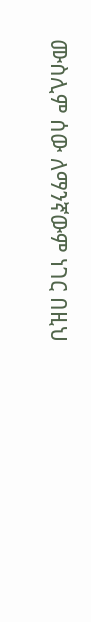ሙስሊም ሰው ለማንኛውም ነገር በዚህ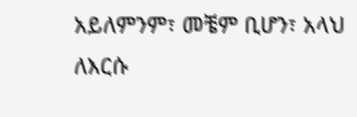አይለምንም፣ መቼም ቢሆን፣ አላህ ለእርሱ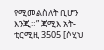የሚመልስለት ቢሆን እንጂ።” ጃሚእ አት-ቲርሚዚ 3505 [ሶሂህ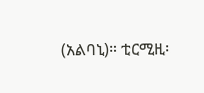(አልባኒ)። ቲርሚዚ፡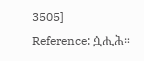3505]
Reference: ሷሒሕ።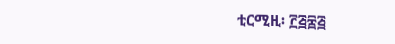ቲርሚዚ፡ ፫፭፰፭